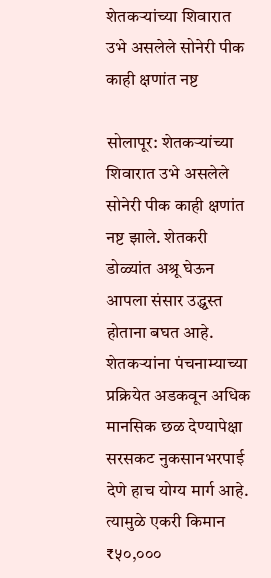शेतकऱ्यांच्या शिवारात उभे असलेले सोनेरी पीक काही क्षणांत नष्ट

सोलापूर: शेतकऱ्यांच्या शिवारात उभे असलेले सोनेरी पीक काही क्षणांत नष्ट झाले. शेतकरी डोळ्यांत अश्रू घेऊन आपला संसार उद्ध्वस्त होताना बघत आहे. शेतकऱ्यांना पंचनाम्याच्या प्रक्रियेत अडकवून अधिक मानसिक छळ देण्यापेक्षा सरसकट नुकसानभरपाई देणे हाच योग्य मार्ग आहे. त्यामुळे एकरी किमान ₹५०,०००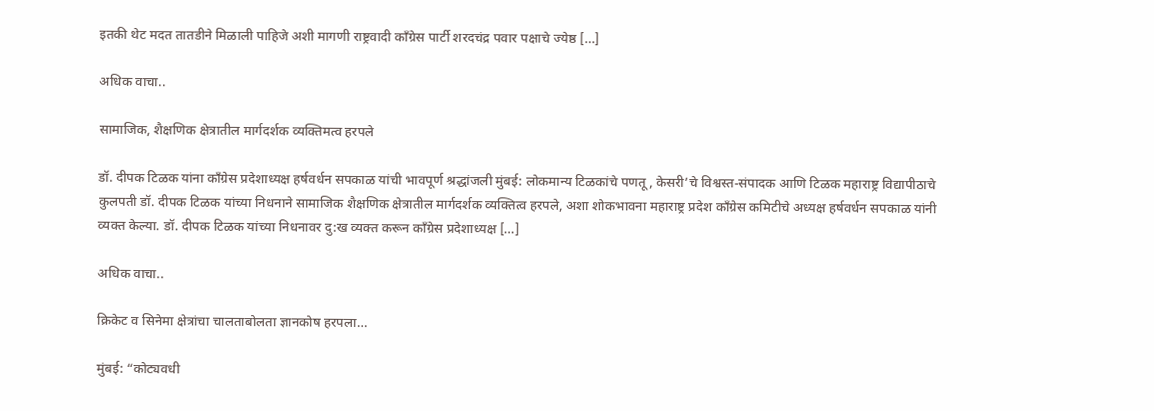इतकी थेट मदत तातडीने मिळाली पाहिजे अशी मागणी राष्ट्रवादी काँग्रेस पार्टी शरदचंद्र पवार पक्षाचे ज्येष्ठ […]

अधिक वाचा..

सामाजिक, शैक्षणिक क्षेत्रातील मार्गदर्शक व्यक्तिमत्व हरपले

डॉ. दीपक टिळक यांना काँग्रेस प्रदेशाध्यक्ष हर्षवर्धन सपकाळ यांची भावपूर्ण श्रद्धांजली मुंबई: लोकमान्य टिळकांचे पणतू, केसरी’चे विश्वस्त-संपादक आणि टिळक महाराष्ट्र विद्यापीठाचे कुलपती डॉ. दीपक टिळक यांच्या निधनाने सामाजिक शैक्षणिक क्षेत्रातील मार्गदर्शक व्यक्तित्व हरपले, अशा शोकभावना महाराष्ट्र प्रदेश काँग्रेस कमिटीचे अध्यक्ष हर्षवर्धन सपकाळ यांनी व्यक्त केल्या. डॉ. दीपक टिळक यांच्या निधनावर दु:ख व्यक्त करून काँग्रेस प्रदेशाध्यक्ष […]

अधिक वाचा..

क्रिकेट व सिनेमा क्षेत्रांचा चालताबोलता ज्ञानकोष हरपला…

मुंबई: “कोट्यवधी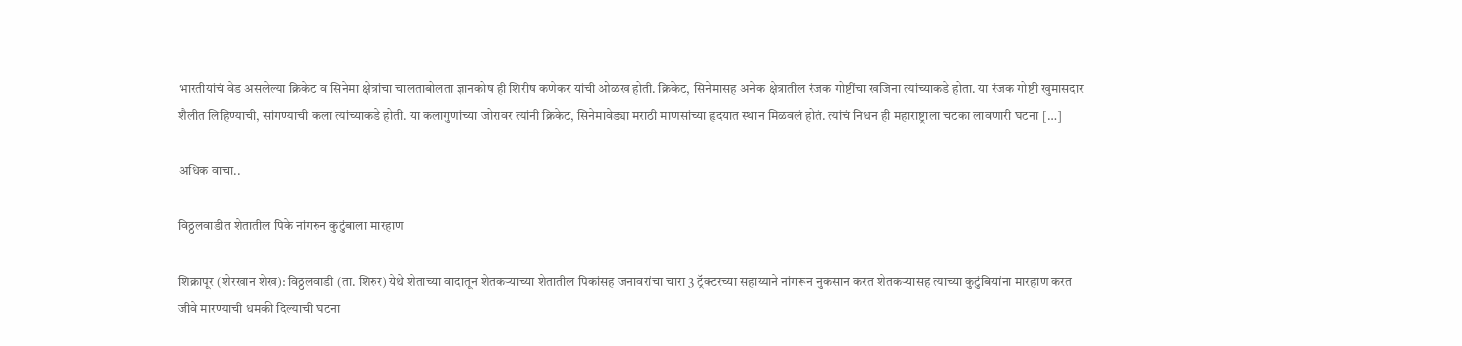भारतीयांचं वेड असलेल्या क्रिकेट व सिनेमा क्षेत्रांचा चालताबोलता ज्ञानकोष ही शिरीष कणेकर यांची ओळख होती. क्रिकेट, सिनेमासह अनेक क्षेत्रातील रंजक गोष्टींचा खजिना त्यांच्याकडे होता. या रंजक गोष्टी खुमासदार शैलीत लिहिण्याची, सांगण्याची कला त्यांच्याकडे होती. या कलागुणांच्या जोरावर त्यांनी क्रिकेट, सिनेमावेड्या मराठी माणसांच्या हृदयात स्थान मिळवलं होतं. त्यांचं निधन ही महाराष्ट्राला चटका लावणारी घटना […]

अधिक वाचा..

विठ्ठलवाडीत शेतातील पिके नांगरुन कुटुंबाला मारहाण

शिक्रापूर (शेरखान शेख): विठ्ठलवाडी (ता. शिरुर) येथे शेताच्या वादातून शेतकऱ्याच्या शेतातील पिकांसह जनावरांचा चारा 3 ट्रॅक्टरच्या सहाय्याने नांगरून नुकसान करत शेतकऱ्यासह त्याच्या कुटुंबियांना मारहाण करत जीवे मारण्याची धमकी दिल्याची घटना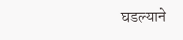घडल्याने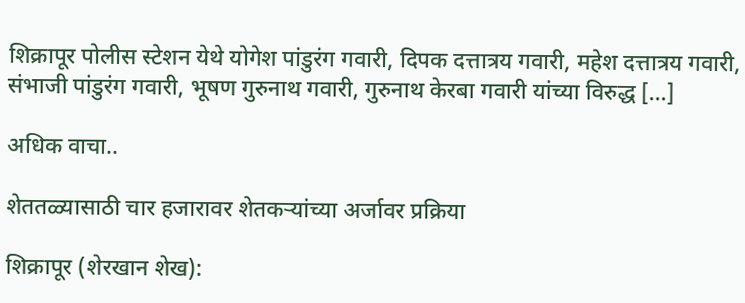शिक्रापूर पोलीस स्टेशन येथे योगेश पांडुरंग गवारी, दिपक दत्तात्रय गवारी, महेश दत्तात्रय गवारी, संभाजी पांडुरंग गवारी, भूषण गुरुनाथ गवारी, गुरुनाथ केरबा गवारी यांच्या विरुद्ध […]

अधिक वाचा..

शेततळ्यासाठी चार हजारावर शेतकऱ्यांच्या अर्जावर प्रक्रिया

शिक्रापूर (शेरखान शेख):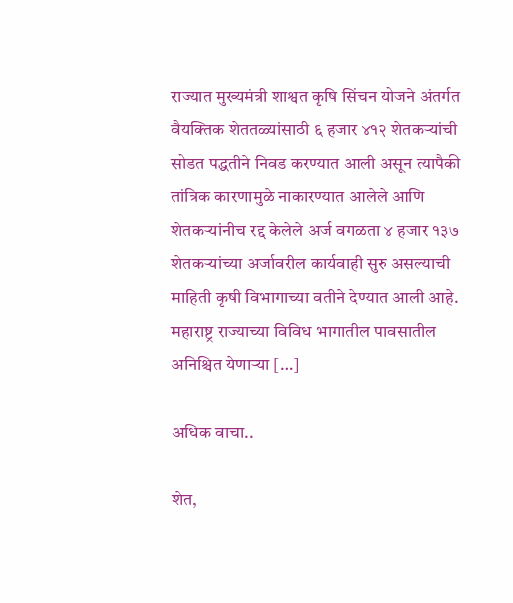राज्यात मुख्यमंत्री शाश्वत कृषि सिंचन योजने अंतर्गत वैयक्तिक शेततळ्यांसाठी ६ हजार ४१२ शेतकऱ्यांची सोडत पद्धतीने निवड करण्यात आली असून त्यापैकी तांत्रिक कारणामुळे नाकारण्यात आलेले आणि शेतकऱ्यांनीच रद्द केलेले अर्ज वगळता ४ हजार १३७ शेतकऱ्यांच्या अर्जावरील कार्यवाही सुरु असल्याची माहिती कृषी विभागाच्या वतीने देण्यात आली आहे. महाराष्ट्र राज्याच्या विविध भागातील पावसातील अनिश्चित येणाऱ्या […]

अधिक वाचा..

शेत,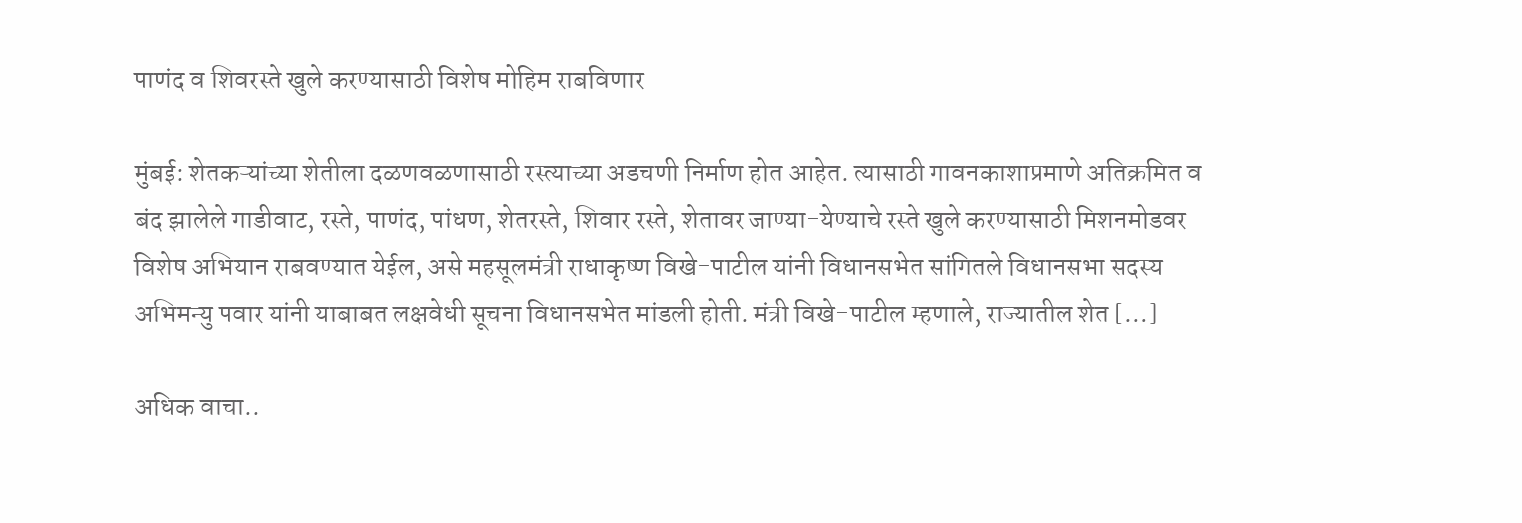पाणंद व शिवरस्ते खुले करण्यासाठी विशेष मोहिम राबविणार

मुंबई: शेतकऱ्यांच्या शेतीला दळणवळणासाठी रस्त्याच्या अडचणी निर्माण होत आहेत. त्यासाठी गावनकाशाप्रमाणे अतिक्रमित व बंद झालेले गाडीवाट, रस्ते, पाणंद, पांधण, शेतरस्ते, शिवार रस्ते, शेतावर जाण्या-येण्याचे रस्ते खुले करण्यासाठी मिशनमोडवर विशेष अभियान राबवण्यात येईल, असे महसूलमंत्री राधाकृष्ण विखे-पाटील यांनी विधानसभेत सांगितले विधानसभा सदस्य अभिमन्यु पवार यांनी याबाबत लक्षवेधी सूचना विधानसभेत मांडली होती. मंत्री विखे-पाटील म्हणाले, राज्यातील शेत […]

अधिक वाचा..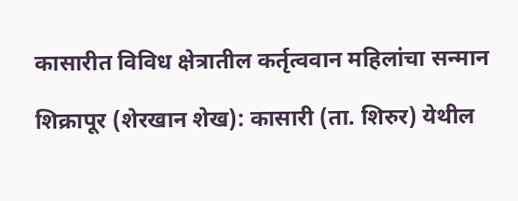कासारीत विविध क्षेत्रातील कर्तृत्ववान महिलांचा सन्मान

शिक्रापूर (शेरखान शेख): कासारी (ता. शिरुर) येथील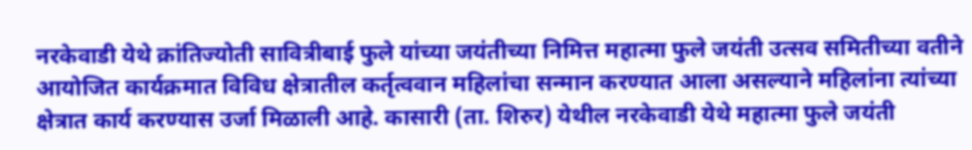नरकेवाडी येथे क्रांतिज्योती सावित्रीबाई फुले यांच्या जयंतीच्या निमित्त महात्मा फुले जयंती उत्सव समितीच्या वतीने आयोजित कार्यक्रमात विविध क्षेत्रातील कर्तृत्ववान महिलांचा सन्मान करण्यात आला असल्याने महिलांना त्यांच्या क्षेत्रात कार्य करण्यास उर्जा मिळाली आहे. कासारी (ता. शिरुर) येथील नरकेवाडी येथे महात्मा फुले जयंती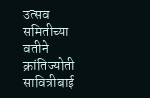उत्सव समितीच्या वतीने क्रांतिज्योती सावित्रीबाई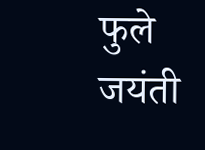फुले जयंती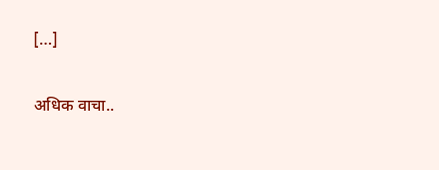[…]

अधिक वाचा..